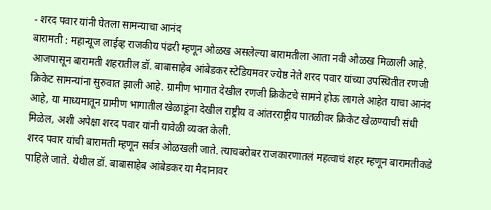- शरद पवार यांनी घेतला सामन्याचा आनंद
बारामती : महान्यूज लाईव्ह राजकीय पंढरी म्हणून ओळख असलेल्या बारामतीला आता नवी ओळख मिळाली आहे. आजपासून बारामती शहरातील डॉ. बाबासाहेब आंबेडकर स्टेडियमवर ज्येष्ठ नेते शरद पवार यांच्या उपस्थितीत रणजी क्रिकेट सामन्यांना सुरुवात झाली आहे. ग्रामीण भागात देखील रणजी क्रिकेटचे सामने होऊ लागले आहेत याचा आनंद आहे, या माध्यमातून ग्रामीण भागातील खेळाडूंना देखील राष्ट्रीय व आंतरराष्ट्रीय पातळीवर क्रिकेट खेळण्याची संधी मिळेल, अशी अपेक्षा शरद पवार यांनी यावेळी व्यक्त केली.
शरद पवार यांची बारामती म्हणून सर्वत्र ओळखली जाते. त्याचबरोबर राजकारणातलं महत्वाचं शहर म्हणून बारामतीकडे पाहिले जाते. येथील डॉ. बाबासाहेब आंबेडकर या मैदानावर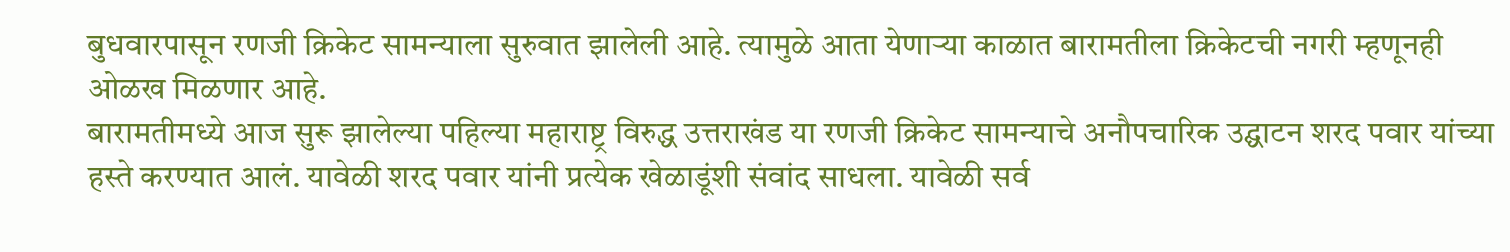बुधवारपासून रणजी क्रिकेट सामन्याला सुरुवात झालेली आहे. त्यामुळे आता येणाऱ्या काळात बारामतीला क्रिकेटची नगरी म्हणूनही ओळख मिळणार आहे.
बारामतीमध्ये आज सुरू झालेल्या पहिल्या महाराष्ट्र विरुद्ध उत्तराखंड या रणजी क्रिकेट सामन्याचे अनौपचारिक उद्घाटन शरद पवार यांच्या हस्ते करण्यात आलं. यावेळी शरद पवार यांनी प्रत्येक खेळाडूंशी संवांद साधला. यावेळी सर्व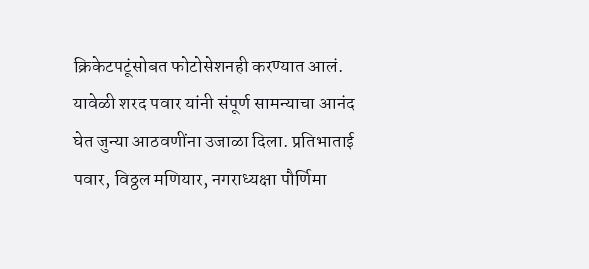क्रिकेटपटूंसोबत फोटोसेशनही करण्यात आलं. यावेळी शरद पवार यांनी संपूर्ण सामन्याचा आनंद घेत जुन्या आठवणींना उजाळा दिला. प्रतिभाताई पवार, विठ्ठल मणियार, नगराध्यक्षा पौर्णिमा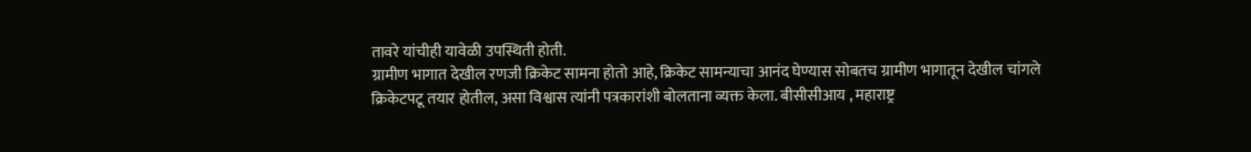तावरे यांचीही यावेळी उपस्थिती होती.
ग्रामीण भागात देखील रणजी क्रिकेट सामना होतो आहे, क्रिकेट सामन्याचा आनंद घेण्यास सोबतच ग्रामीण भागातून देखील चांगले क्रिकेटपटू तयार होतील, असा विश्वास त्यांनी पत्रकारांशी बोलताना व्यक्त केला. बीसीसीआय , महाराष्ट्र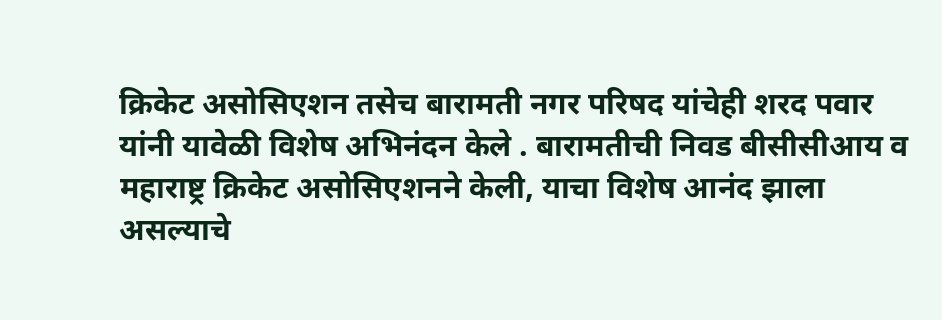क्रिकेट असोसिएशन तसेच बारामती नगर परिषद यांचेही शरद पवार यांनी यावेळी विशेष अभिनंदन केले . बारामतीची निवड बीसीसीआय व महाराष्ट्र क्रिकेट असोसिएशनने केली, याचा विशेष आनंद झाला असल्याचे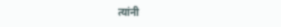त्यांनी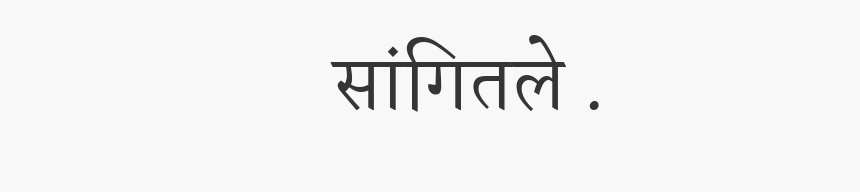सांगितले .